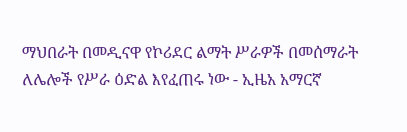ማህበራት በመዲናዋ የኮሪደር ልማት ሥራዎች በመሰማራት ለሌሎች የሥራ ዕድል እየፈጠሩ ነው - ኢዜአ አማርኛ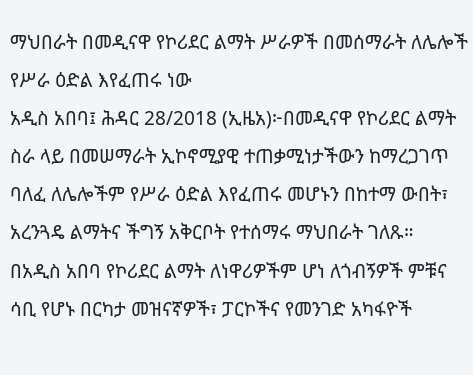ማህበራት በመዲናዋ የኮሪደር ልማት ሥራዎች በመሰማራት ለሌሎች የሥራ ዕድል እየፈጠሩ ነው
አዲስ አበባ፤ ሕዳር 28/2018 (ኢዜአ)፦በመዲናዋ የኮሪደር ልማት ስራ ላይ በመሠማራት ኢኮኖሚያዊ ተጠቃሚነታችውን ከማረጋገጥ ባለፈ ለሌሎችም የሥራ ዕድል እየፈጠሩ መሆኑን በከተማ ውበት፣ አረንጓዴ ልማትና ችግኝ አቅርቦት የተሰማሩ ማህበራት ገለጹ።
በአዲስ አበባ የኮሪደር ልማት ለነዋሪዎችም ሆነ ለጎብኝዎች ምቹና ሳቢ የሆኑ በርካታ መዝናኛዎች፣ ፓርኮችና የመንገድ አካፋዮች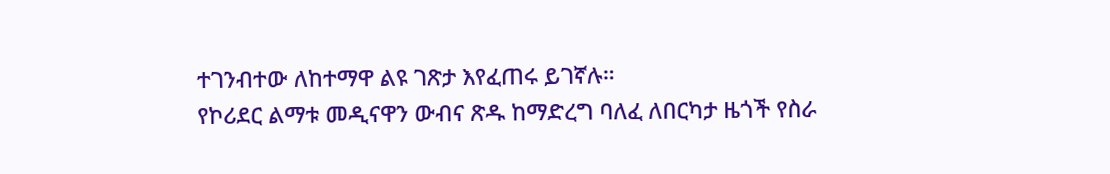ተገንብተው ለከተማዋ ልዩ ገጽታ እየፈጠሩ ይገኛሉ።
የኮሪደር ልማቱ መዲናዋን ውብና ጽዱ ከማድረግ ባለፈ ለበርካታ ዜጎች የስራ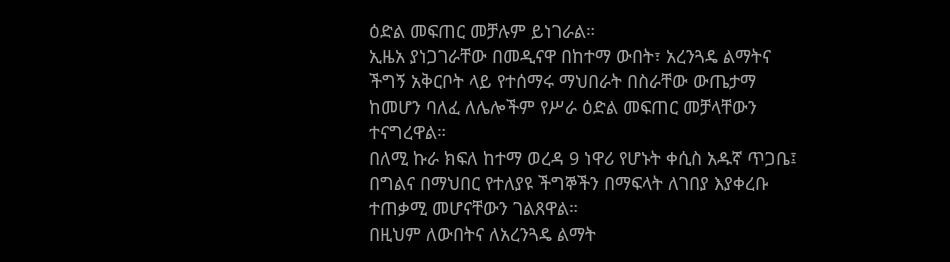ዕድል መፍጠር መቻሉም ይነገራል።
ኢዜአ ያነጋገራቸው በመዲናዋ በከተማ ውበት፣ አረንጓዴ ልማትና ችግኝ አቅርቦት ላይ የተሰማሩ ማህበራት በስራቸው ውጤታማ ከመሆን ባለፈ ለሌሎችም የሥራ ዕድል መፍጠር መቻላቸውን ተናግረዋል።
በለሚ ኩራ ክፍለ ከተማ ወረዳ 9 ነዋሪ የሆኑት ቀሲስ አዱኛ ጥጋቤ፤ በግልና በማህበር የተለያዩ ችግኞችን በማፍላት ለገበያ እያቀረቡ ተጠቃሚ መሆናቸውን ገልጸዋል።
በዚህም ለውበትና ለአረንጓዴ ልማት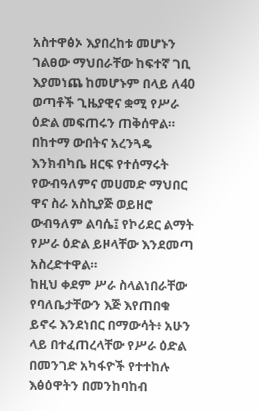አስተዋፅኦ እያበረከቱ መሆኑን ገልፀው ማህበራቸው ከፍተኛ ገቢ እያመነጨ ከመሆኑም በላይ ለ40 ወጣቶች ጊዜያዊና ቋሚ የሥራ ዕድል መፍጠሩን ጠቅሰዋል።
በከተማ ውበትና አረንጓዴ እንክብካቤ ዘርፍ የተሰማሩት የውብዓለምና መሀመድ ማህበር ዋና ስራ አስኪያጅ ወይዘሮ ውብዓለም ልባሴ፤ የኮሪደር ልማት የሥራ ዕድል ይዞላቸው እንደመጣ አስረድተዋል።
ከዚህ ቀደም ሥራ ስላልነበራቸው የባለቤታቸውን እጅ እየጠበቁ ይኖሩ እንደነበር በማውሳት፥ አሁን ላይ በተፈጠረላቸው የሥራ ዕድል በመንገድ አካፋዮች የተተከሉ እፅዕዋትን በመንከባከብ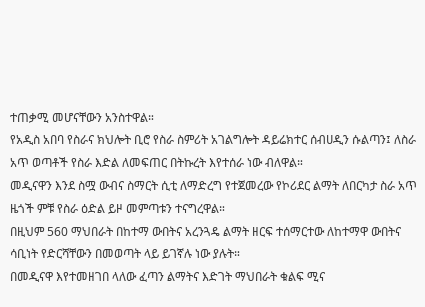ተጠቃሚ መሆናቸውን አንስተዋል።
የአዲስ አበባ የስራና ክህሎት ቢሮ የስራ ስምሪት አገልግሎት ዳይሬክተር ሰብሀዲን ሱልጣን፤ ለስራ አጥ ወጣቶች የስራ እድል ለመፍጠር በትኩረት እየተሰራ ነው ብለዋል።
መዲናዋን እንደ ስሟ ውብና ስማርት ሲቲ ለማድረግ የተጀመረው የኮሪደር ልማት ለበርካታ ስራ አጥ ዜጎች ምቹ የስራ ዕድል ይዞ መምጣቱን ተናግረዋል።
በዚህም 560 ማህበራት በከተማ ውበትና አረንጓዴ ልማት ዘርፍ ተሰማርተው ለከተማዋ ውበትና ሳቢነት የድርሻቸውን በመወጣት ላይ ይገኛሉ ነው ያሉት።
በመዲናዋ እየተመዘገበ ላለው ፈጣን ልማትና እድገት ማህበራት ቁልፍ ሚና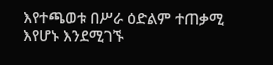እየተጫወቱ በሥራ ዕድልም ተጠቃሚ እየሆኑ እንደሚገኙ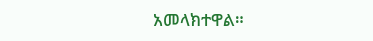አመላክተዋል።